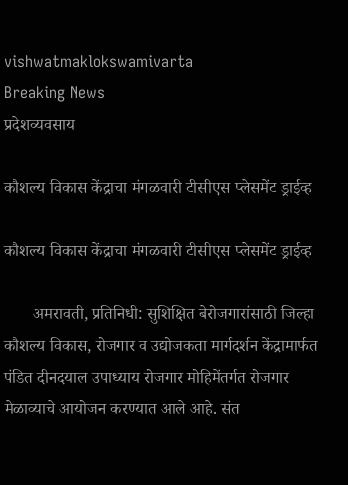vishwatmaklokswamivarta
Breaking News
प्रदेशव्यवसाय

कौशल्य विकास केंद्राचा मंगळवारी टीसीएस प्लेसमेंट ड्राईव्ह

कौशल्य विकास केंद्राचा मंगळवारी टीसीएस प्लेसमेंट ड्राईव्ह

       अमरावती, प्रतिनिधी: सुशिक्षित बेरोजगारांसाठी जिल्हा कौशल्य विकास, रोजगार व उद्योजकता मार्गदर्शन केंद्रामार्फत पंडित दीनदयाल उपाध्याय रोजगार मोहिमेंतर्गत रोजगार मेळाव्याचे आयोजन करण्यात आले आहे. संत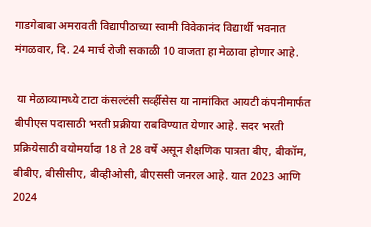गाडगेबाबा अमरावती विद्यापीठाच्या स्वामी विवेकानंद विद्यार्थी भवनात मंगळवार, दि. 24 मार्च रोजी सकाळी 10 वाजता हा मेळावा होणार आहे.

 या मेळाव्यामध्ये टाटा कंसल्टंसी सर्व्हीसेस या नामांकित आयटी कंपनीमार्फत बीपीएस पदासाठी भरती प्रक्रीया राबविण्यात येणार आहे. सदर भरती प्रक्रियेसाठी वयोमर्यादा 18 ते 28 वर्षे असून शैक्षणिक पात्रता बीए, बीकॉम, बीबीए, बीसीसीए, बीव्हीओसी, बीएससी जनरल आहे. यात 2023 आणि 2024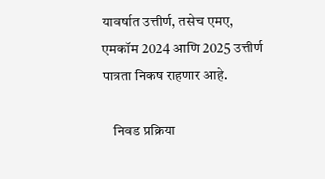यावर्षात उत्तीर्ण, तसेच एमए, एमकॉम 2024 आणि 2025 उत्तीर्ण पात्रता निकष राहणार आहे.

    निवड प्रक्रिया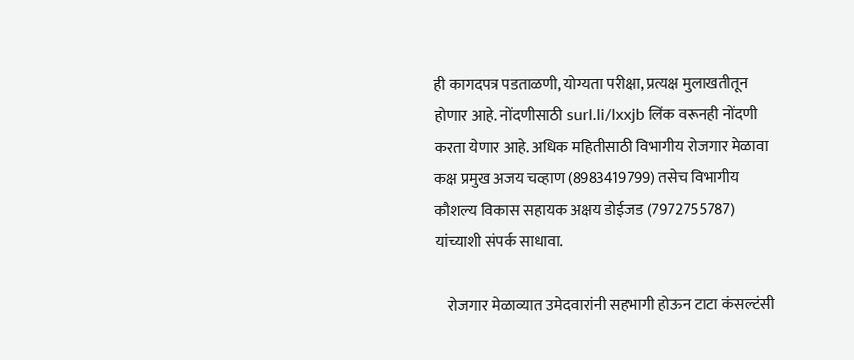ही कागदपत्र पडताळणी, योग्यता परीक्षा, प्रत्यक्ष मुलाखतीतून होणार आहे. नोंदणीसाठी surl.li/lxxjb लिंक वरूनही नोंदणी करता येणार आहे. अधिक महितीसाठी विभागीय रोजगार मेळावा कक्ष प्रमुख अजय चव्हाण (8983419799) तसेच विभागीय कौशल्य विकास सहायक अक्षय डोईजड (7972755787) यांच्याशी संपर्क साधावा.

    रोजगार मेळाव्यात उमेदवारांनी सहभागी होऊन टाटा कंसल्टंसी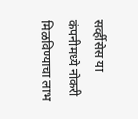सर्व्हीसेस या कंपनीमध्ये नोकरी मिळविण्याचा लाभ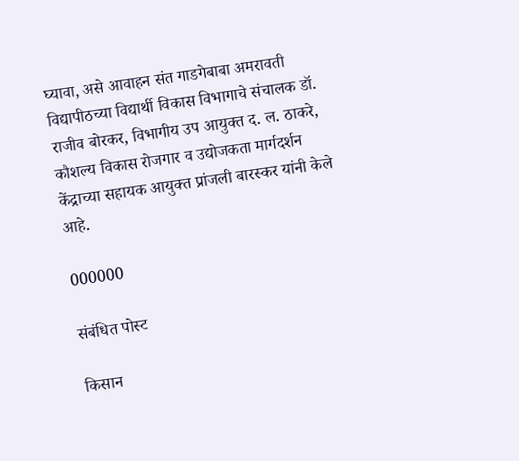घ्यावा, असे आवाहन संत गाडगेबाबा अमरावती विद्यापीठच्या विद्यार्थी विकास विभागाचे संचालक डॉ. राजीव बोरकर, विभागीय उप आयुक्त द. ल. ठाकरे, कौशल्य विकास रोजगार व उद्योजकता मार्गदर्शन केंद्राच्या सहायक आयुक्त प्रांजली बारस्कर यांनी केले आहे.

000000

संबंधित पोस्ट

किसान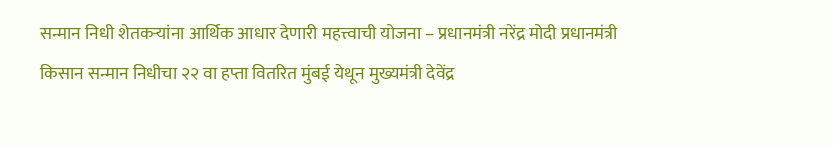सन्मान निधी शेतकऱ्यांना आर्थिक आधार देणारी महत्त्वाची योजना – प्रधानमंत्री नरेंद्र मोदी प्रधानमंत्री किसान सन्मान निधीचा २२ वा हप्ता वितरित मुंबई येथून मुख्यमंत्री देवेंद्र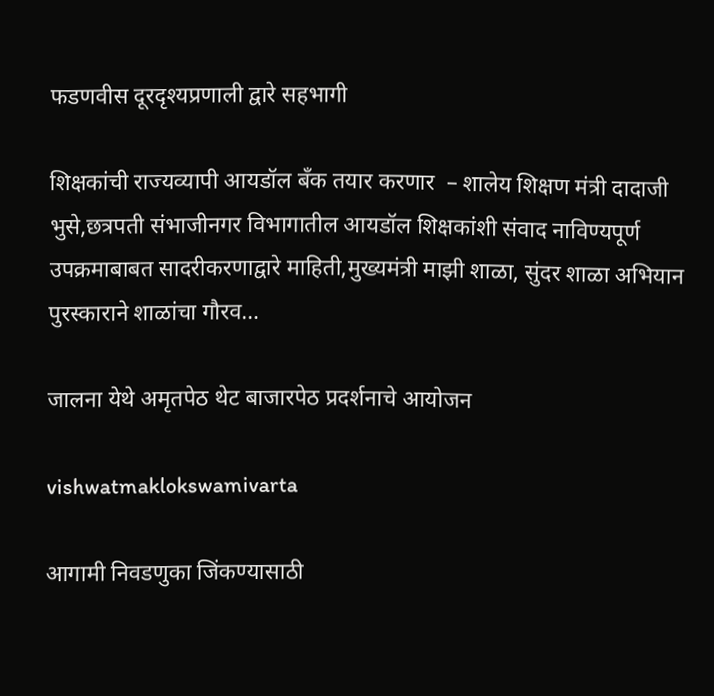फडणवीस दूरदृश्यप्रणाली द्वारे सहभागी

शिक्षकांची राज्यव्यापी आयडॉल बँक तयार करणार  – शालेय शिक्षण मंत्री दादाजी भुसे,छत्रपती संभाजीनगर विभागातील आयडॉल शिक्षकांशी संवाद नाविण्यपूर्ण उपक्रमाबाबत सादरीकरणाद्वारे माहिती,मुख्यमंत्री माझी शाळा, सुंदर शाळा अभियान पुरस्काराने शाळांचा गौरव…

जालना येथे अमृतपेठ थेट बाजारपेठ प्रदर्शनाचे आयोजन

vishwatmaklokswamivarta

आगामी निवडणुका जिंकण्यासाठी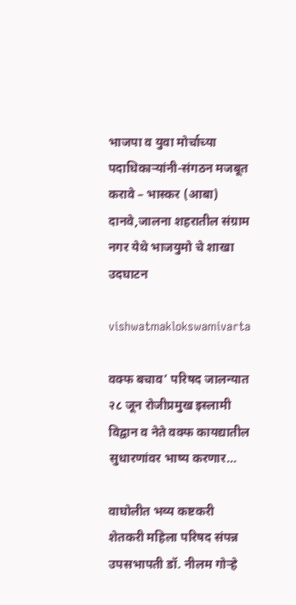भाजपा व युवा मोर्चाच्या पदाधिकाऱ्यांनी-संगठन मजबूत करावे – भास्कर (आबा) दानवे,जालना शहरातील संग्राम नगर येथे भाजयुमो चे शाखा उदघाटन

vishwatmaklokswamivarta

वक्फ बचाव’ परिषद जालन्यात २८ जून रोजीप्रमुख इस्लामी विद्वान व नेते वक्फ कायद्यातील सुधारणांवर भाष्य करणार…

वाघोलीत भव्य कष्टकरी शेतकरी महिला परिषद संपन्न उपसभापती डॉ. नीलम गोऱ्हे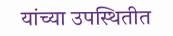यांच्या उपस्थितीत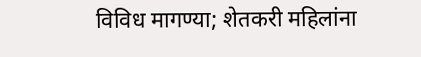विविध मागण्या; शेतकरी महिलांना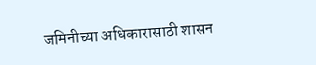जमिनीच्या अधिकारासाठी शासन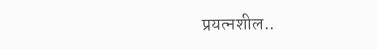प्रयत्नशील..